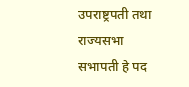उपराष्ट्रपती तथा राज्यसभा सभापती हे पद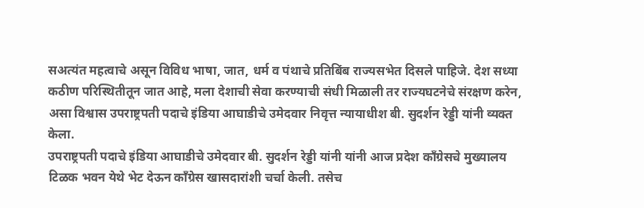सअत्यंत महत्वाचे असून विविध भाषा, जात, धर्म व पंथाचे प्रतिबिंब राज्यसभेत दिसले पाहिजे. देश सध्या कठीण परिस्थितीतून जात आहे, मला देशाची सेवा करण्याची संधी मिळाली तर राज्यघटनेचे संरक्षण करेन, असा विश्वास उपराष्ट्रपती पदाचे इंडिया आघाडीचे उमेदवार निवृत्त न्यायाधीश बी. सुदर्शन रेड्डी यांनी व्यक्त केला.
उपराष्ट्रपती पदाचे इंडिया आघाडीचे उमेदवार बी. सुदर्शन रेड्डी यांनी यांनी आज प्रदेश काँग्रेसचे मुख्यालय टिळक भवन येथे भेट देऊन काँग्रेस खासदारांशी चर्चा केली. तसेच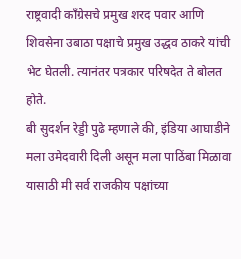राष्ट्रवादी काँग्रेसचे प्रमुख शरद पवार आणि शिवसेना उबाठा पक्षाचे प्रमुख उद्धव ठाकरे यांची भेट घेतली. त्यानंतर पत्रकार परिषदेत ते बोलत होते.
बी सुदर्शन रेड्डी पुढे म्हणाले की, इंडिया आघाडीने मला उमेदवारी दिली असून मला पाठिंबा मिळावा यासाठी मी सर्व राजकीय पक्षांच्या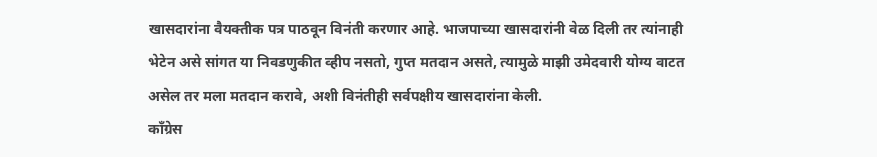खासदारांना वैयक्तीक पत्र पाठवून विनंती करणार आहे. भाजपाच्या खासदारांनी वेळ दिली तर त्यांनाही भेटेन असे सांगत या निवडणुकीत व्हीप नसतो, गुप्त मतदान असते, त्यामुळे माझी उमेदवारी योग्य वाटत असेल तर मला मतदान करावे, अशी विनंतीही सर्वपक्षीय खासदारांना केली.
काँग्रेस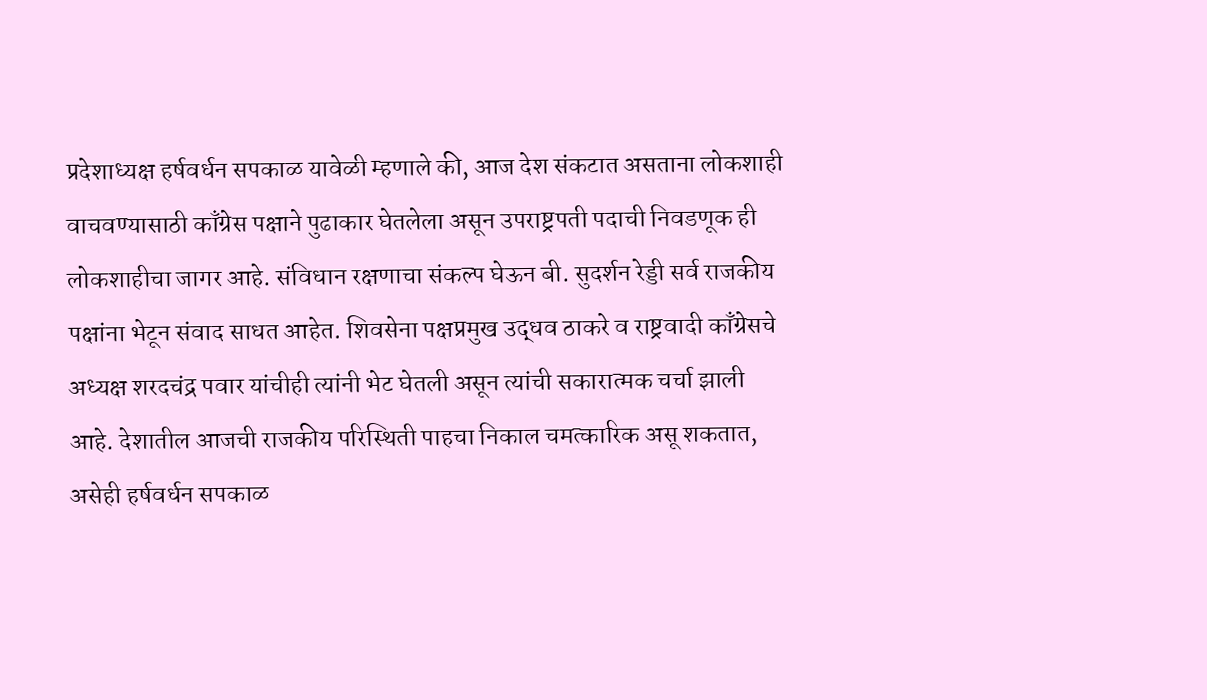प्रदेशाध्यक्ष हर्षवर्धन सपकाळ यावेळी म्हणाले की, आज देश संकटात असताना लोकशाही वाचवण्यासाठी काँग्रेस पक्षाने पुढाकार घेतलेला असून उपराष्ट्रपती पदाची निवडणूक ही लोकशाहीचा जागर आहे. संविधान रक्षणाचा संकल्प घेऊन बी. सुदर्शन रेड्डी सर्व राजकीय पक्षांना भेटून संवाद साधत आहेत. शिवसेना पक्षप्रमुख उद्धव ठाकरे व राष्ट्रवादी काँग्रेसचे अध्यक्ष शरदचंद्र पवार यांचीही त्यांनी भेट घेतली असून त्यांची सकारात्मक चर्चा झाली आहे. देशातील आजची राजकीय परिस्थिती पाहचा निकाल चमत्कारिक असू शकतात, असेही हर्षवर्धन सपकाळ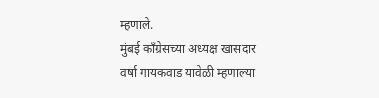म्हणाले.
मुंबई काँग्रेसच्या अध्यक्ष खासदार वर्षा गायकवाड यावेळी म्हणाल्या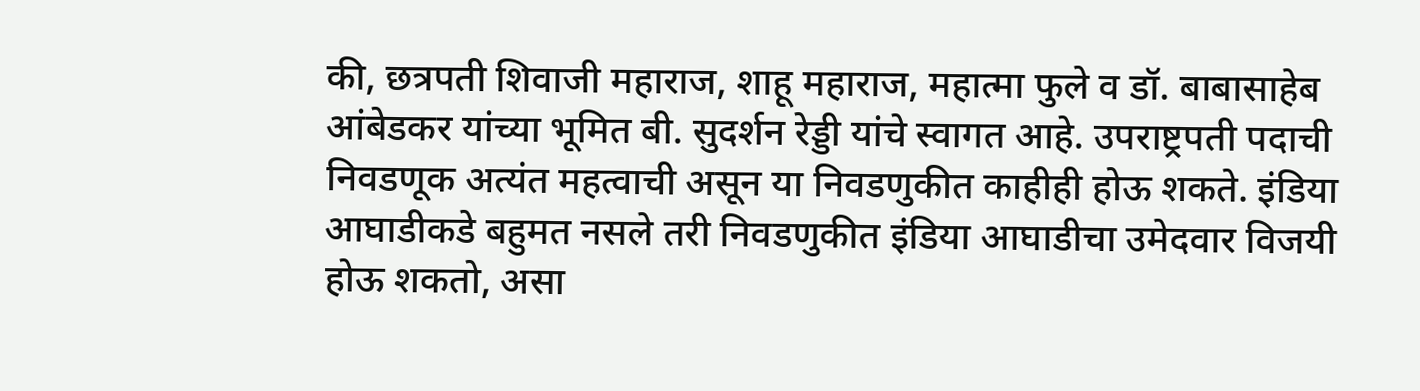की, छत्रपती शिवाजी महाराज, शाहू महाराज, महात्मा फुले व डॉ. बाबासाहेब आंबेडकर यांच्या भूमित बी. सुदर्शन रेड्डी यांचे स्वागत आहे. उपराष्ट्रपती पदाची निवडणूक अत्यंत महत्वाची असून या निवडणुकीत काहीही होऊ शकते. इंडिया आघाडीकडे बहुमत नसले तरी निवडणुकीत इंडिया आघाडीचा उमेदवार विजयी होऊ शकतो, असा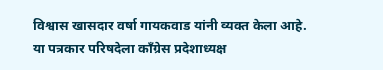विश्वास खासदार वर्षा गायकवाड यांनी व्यक्त केला आहे.
या पत्रकार परिषदेला काँग्रेस प्रदेशाध्यक्ष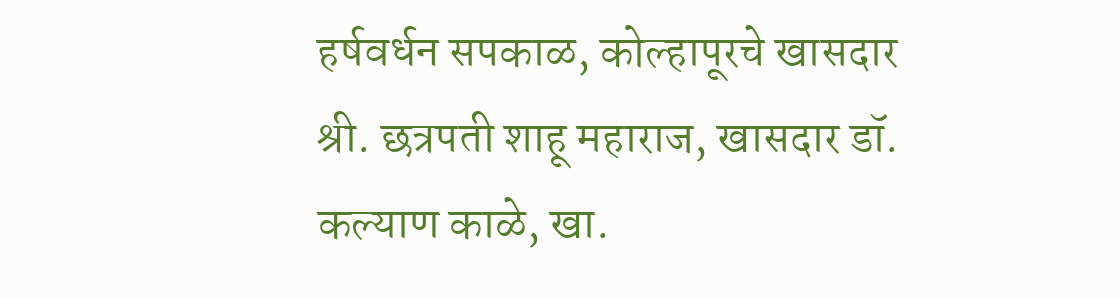हर्षवर्धन सपकाळ, कोल्हापूरचे खासदार श्री. छत्रपती शाहू महाराज, खासदार डॉ. कल्याण काळे, खा.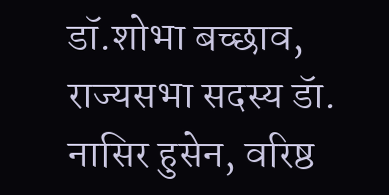डॉ.शोभा बच्छाव, राज्यसभा सदस्य डॅा. नासिर हुसेन, वरिष्ठ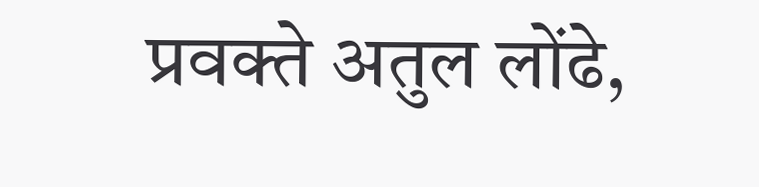प्रवक्ते अतुल लोंढे,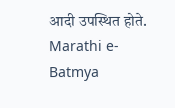आदी उपस्थित होते.
Marathi e-Batmya